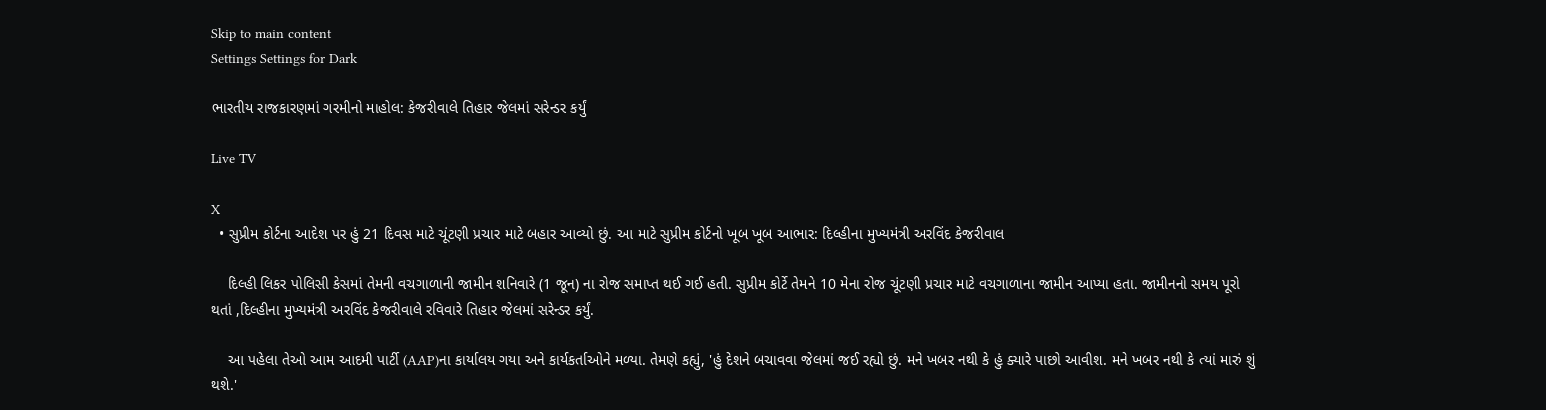Skip to main content
Settings Settings for Dark

ભારતીય રાજકારણમાં ગરમીનો માહોલ: કેજરીવાલે તિહાર જેલમાં સરેન્ડર કર્યું

Live TV

X
  • સુપ્રીમ કોર્ટના આદેશ પર હું 21 દિવસ માટે ચૂંટણી પ્રચાર માટે બહાર આવ્યો છું. આ માટે સુપ્રીમ કોર્ટનો ખૂબ ખૂબ આભાર: દિલ્હીના મુખ્યમંત્રી અરવિંદ કેજરીવાલ

    દિલ્હી લિકર પોલિસી કેસમાં તેમની વચગાળાની જામીન શનિવારે (1 જૂન) ના રોજ સમાપ્ત થઈ ગઈ હતી. સુપ્રીમ કોર્ટે તેમને 10 મેના રોજ ચૂંટણી પ્રચાર માટે વચગાળાના જામીન આપ્યા હતા. જામીનનો સમય પૂરો થતાં ,દિલ્હીના મુખ્યમંત્રી અરવિંદ કેજરીવાલે રવિવારે તિહાર જેલમાં સરેન્ડર કર્યું.

    આ પહેલા તેઓ આમ આદમી પાર્ટી (AAP)ના કાર્યાલય ગયા અને કાર્યકર્તાઓને મળ્યા. તેમણે કહ્યું, 'હું દેશને બચાવવા જેલમાં જઈ રહ્યો છું. મને ખબર નથી કે હું ક્યારે પાછો આવીશ. મને ખબર નથી કે ત્યાં મારું શું થશે.'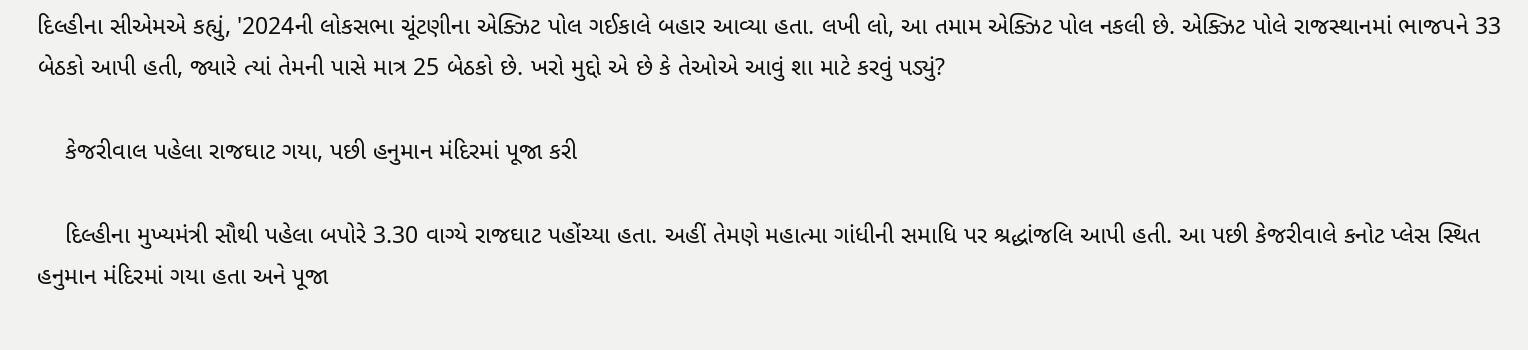દિલ્હીના સીએમએ કહ્યું, '2024ની લોકસભા ચૂંટણીના એક્ઝિટ પોલ ગઈકાલે બહાર આવ્યા હતા. લખી લો, આ તમામ એક્ઝિટ પોલ નકલી છે. એક્ઝિટ પોલે રાજસ્થાનમાં ભાજપને 33 બેઠકો આપી હતી, જ્યારે ત્યાં તેમની પાસે માત્ર 25 બેઠકો છે. ખરો મુદ્દો એ છે કે તેઓએ આવું શા માટે કરવું પડ્યું?

    કેજરીવાલ પહેલા રાજઘાટ ગયા, પછી હનુમાન મંદિરમાં પૂજા કરી

    દિલ્હીના મુખ્યમંત્રી સૌથી પહેલા બપોરે 3.30 વાગ્યે રાજઘાટ પહોંચ્યા હતા. અહીં તેમણે મહાત્મા ગાંધીની સમાધિ પર શ્રદ્ધાંજલિ આપી હતી. આ પછી કેજરીવાલે કનોટ પ્લેસ સ્થિત હનુમાન મંદિરમાં ગયા હતા અને પૂજા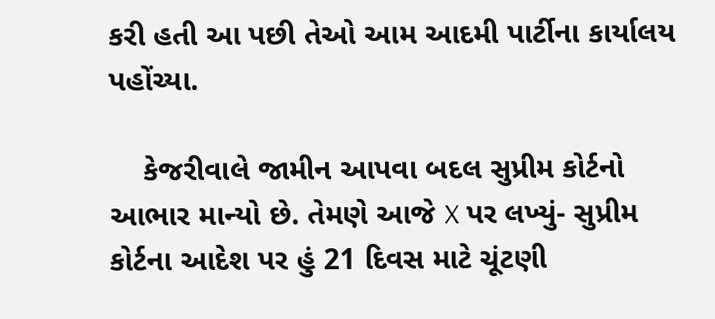કરી હતી આ પછી તેઓ આમ આદમી પાર્ટીના કાર્યાલય પહોંચ્યા.

    કેજરીવાલે જામીન આપવા બદલ સુપ્રીમ કોર્ટનો આભાર માન્યો છે. તેમણે આજે X પર લખ્યું- સુપ્રીમ કોર્ટના આદેશ પર હું 21 દિવસ માટે ચૂંટણી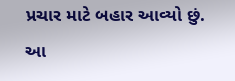પ્રચાર માટે બહાર આવ્યો છું. આ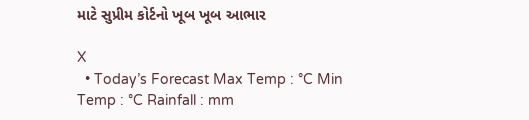માટે સુપ્રીમ કોર્ટનો ખૂબ ખૂબ આભાર

X
  • Today’s Forecast Max Temp : °C Min Temp : °C Rainfall : mm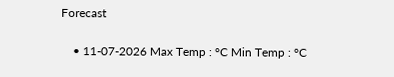Forecast

    • 11-07-2026 Max Temp : °C Min Temp : °C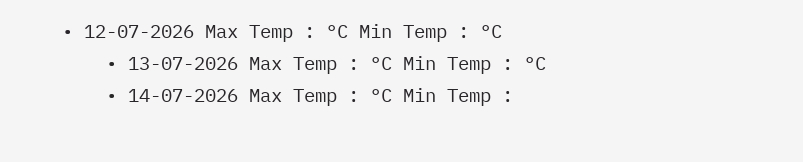• 12-07-2026 Max Temp : °C Min Temp : °C
    • 13-07-2026 Max Temp : °C Min Temp : °C
    • 14-07-2026 Max Temp : °C Min Temp :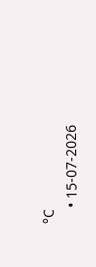°C
    • 15-07-2026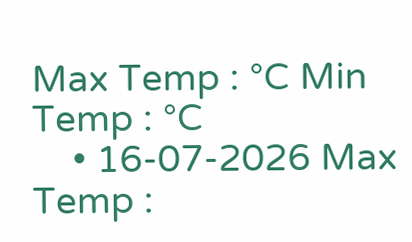Max Temp : °C Min Temp : °C
    • 16-07-2026 Max Temp :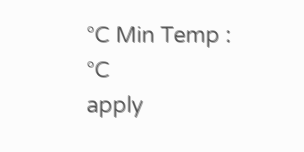°C Min Temp : °C
apply